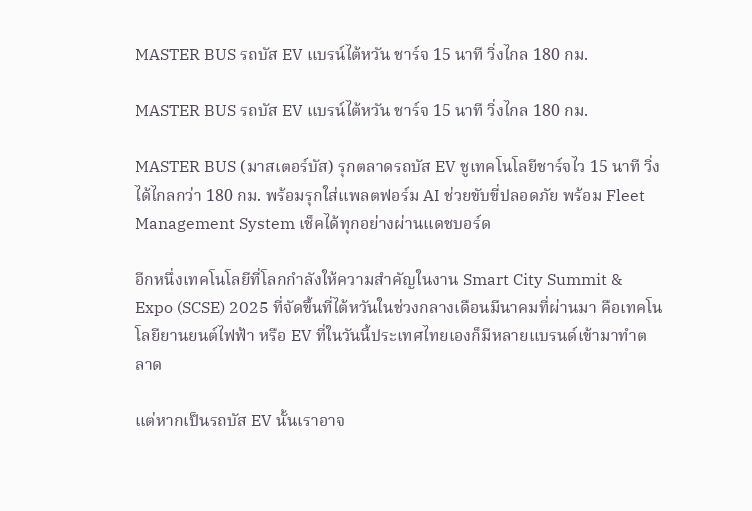MASTER BUS รถบัส EV แบรน์ไต้หวัน ชาร์จ 15 นาที วิ่งไกล 180 กม.

MASTER BUS รถบัส EV แบรน์ไต้หวัน ชาร์จ 15 นาที วิ่งไกล 180 กม.

MASTER BUS (มาสเตอร์บัส) รุกตลาดรถบัส EV ชูเทคโนโลยีชาร์จไว 15 นาที วิ่งได้ไกลกว่า 180 กม. พร้อมรุกใส่แพลตฟอร์ม AI ช่วยขับขี่ปลอดภัย พร้อม Fleet Management System เช็คได้ทุกอย่างผ่านแดชบอร์ด

อีกหนึ่งเทคโนโลยีที่โลกกำลังให้ความสำคัญในงาน Smart City Summit & Expo (SCSE) 2025 ที่จัดขึ้นที่ไต้หวันในช่วงกลางเดือนมีนาคมที่ผ่านมา คือเทคโนโลยียานยนต์ไฟฟ้า หรือ EV ที่ในวันนี้ประเทศไทยเองก็มีหลายแบรนด์เข้ามาทำตลาด

แต่หากเป็นรถบัส EV นั้นเราอาจ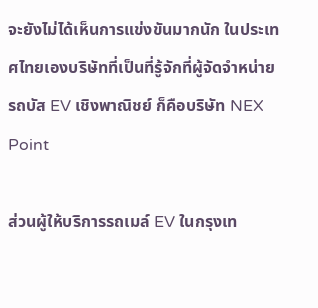จะยังไม่ได้เห็นการแข่งขันมากนัก ในประเทศไทยเองบริษัทที่เป็นที่รู้จักที่ผู้จัดจำหน่ายรถบัส EV เชิงพาณิชย์ ก็คือบริษัท NEX Point

ส่วนผู้ให้บริการรถเมล์ EV ในกรุงเท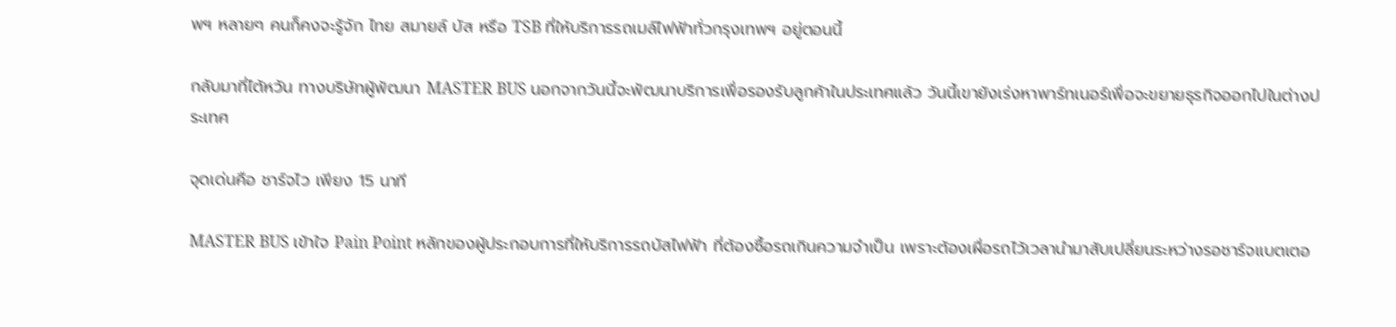พฯ หลายๆ คนก็คงจะรู้จัก ไทย สมายล์ บัส หรือ TSB ที่ให้บริการรถเมล์ไฟฟ้าทั่วกรุงเทพฯ อยู่ตอนนี้

กลับมาที่ไต้หวัน ทางบริษัทผู้พัฒนา MASTER BUS นอกจากวันนี้จะพัฒนาบริการเพื่อรองรับลูกค้าในประเทศแล้ว วันนี้เขายังเร่งหาพาร์ทเนอร์เพื่อจะขยายธุรกิจออกไปในต่างประเทศ

จุดเด่นคือ ชาร์จไว เพียง 15 นาที

MASTER BUS เข้าใจ Pain Point หลักของผู้ประกอบการที่ให้บริการรถบัสไฟฟ้า ที่ต้องซื้อรถเกินความจำเป็น เพราะต้องเผื่อรถไว้เวลานำมาสับเปลี่ยนระหว่างรอชาร์จแบตเตอ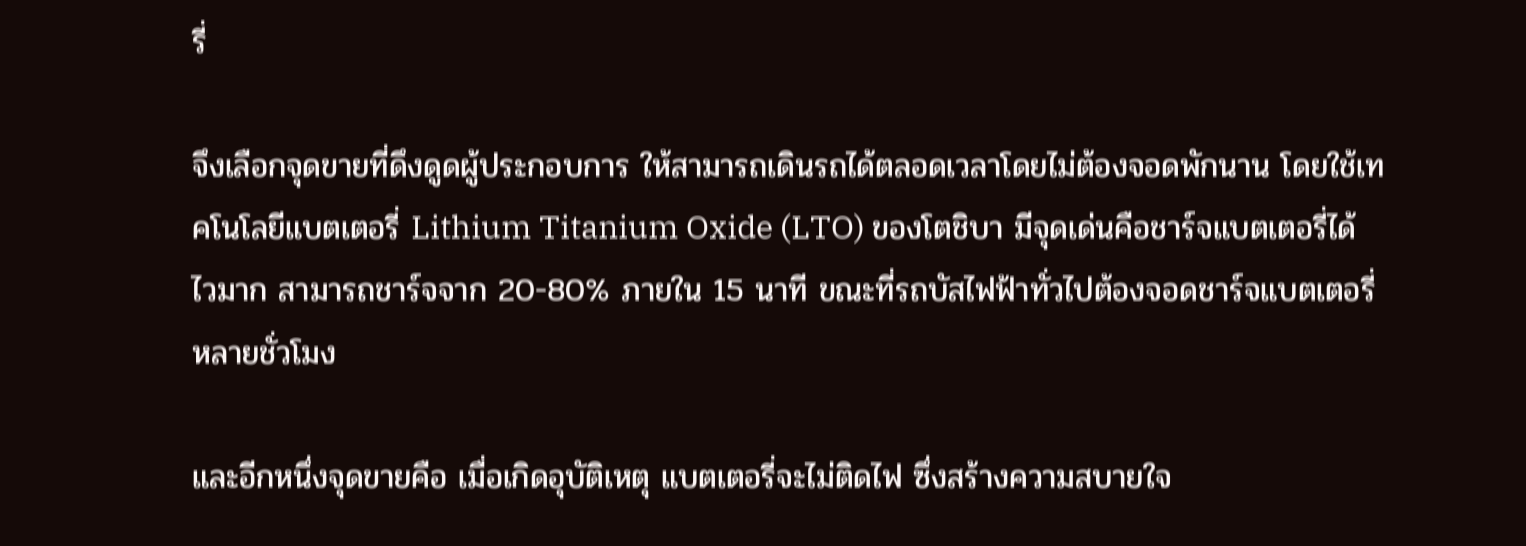รี่

จึงเลือกจุดขายที่ดึงดูดผู้ประกอบการ ให้สามารถเดินรถได้ตลอดเวลาโดยไม่ต้องจอดพักนาน โดยใช้เทคโนโลยีแบตเตอรี่ Lithium Titanium Oxide (LTO) ของโตชิบา มีจุดเด่นคือชาร์จแบตเตอรี่ได้ไวมาก สามารถชาร์จจาก 20-80% ภายใน 15 นาที ขณะที่รถบัสไฟฟ้าทั่วไปต้องจอดชาร์จแบตเตอรี่หลายชั่วโมง

และอีกหนึ่งจุดขายคือ เมื่อเกิดอุบัติเหตุ แบตเตอรี่จะไม่ติดไฟ ซึ่งสร้างความสบายใจ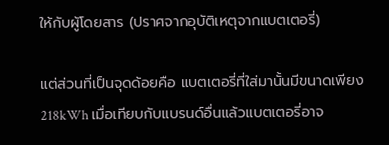ให้กับผู้โดยสาร (ปราศจากอุบัติเหตุจากแบตเตอรี่)

แต่ส่วนที่เป็นจุดด้อยคือ แบตเตอรี่ที่ใส่มานั้นมีขนาดเพียง 218kWh เมื่อเทียบกับแบรนด์อื่นแล้วแบตเตอรี่อาจ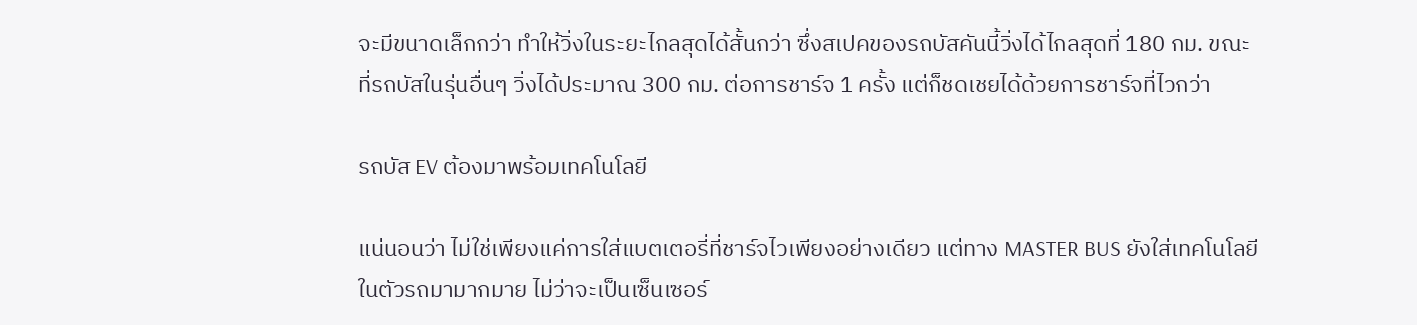จะมีขนาดเล็กกว่า ทำให้วิ่งในระยะไกลสุดได้สั้นกว่า ซึ่งสเปคของรถบัสคันนี้วิ่งได้ไกลสุดที่ 180 กม. ขณะที่รถบัสในรุ่นอื่นๆ วิ่งได้ประมาณ 300 กม. ต่อการชาร์จ 1 ครั้ง แต่ก็ชดเชยได้ด้วยการชาร์จที่ไวกว่า

รถบัส EV ต้องมาพร้อมเทคโนโลยี

แน่นอนว่า ไม่ใช่เพียงแค่การใส่แบตเตอรี่ที่ชาร์จไวเพียงอย่างเดียว แต่ทาง MASTER BUS ยังใส่เทคโนโลยีในตัวรถมามากมาย ไม่ว่าจะเป็นเซ็นเซอร์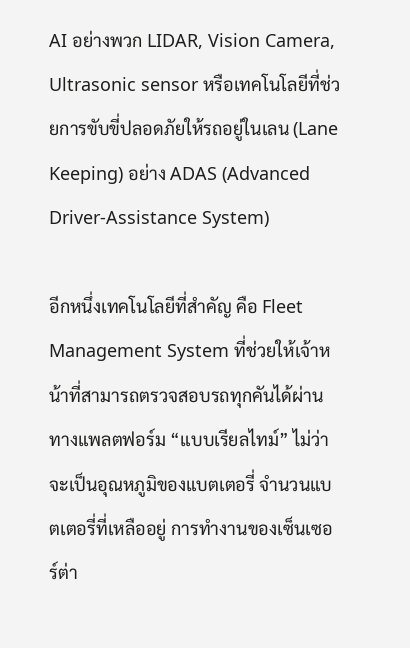AI อย่างพวก LIDAR, Vision Camera, Ultrasonic sensor หรือเทคโนโลยีที่ช่วยการขับขี่ปลอดภัยให้รถอยู่ในเลน (Lane Keeping) อย่าง ADAS (Advanced Driver-Assistance System)

อีกหนึ่งเทคโนโลยีที่สำคัญ คือ Fleet Management System ที่ช่วยให้เจ้าหน้าที่สามารถตรวจสอบรถทุกคันได้ผ่านทางแพลตฟอร์ม “แบบเรียลไทม์” ไม่ว่าจะเป็นอุณหภูมิของแบตเตอรี่ จำนวนแบตเตอรี่ที่เหลืออยู่ การทำงานของเซ็นเซอร์ต่า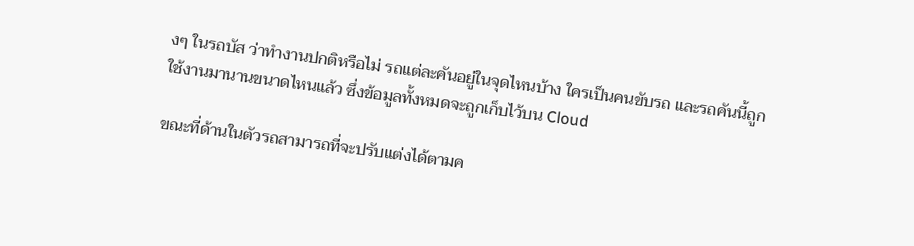งๆ ในรถบัส ว่าทำงานปกติหรือไม่ รถแต่ละคันอยู่ในจุดไหนบ้าง ใครเป็นคนขับรถ และรถคันนี้ถูกใช้งานมานานขนาดไหนแล้ว ซึ่งข้อมูลทั้งหมดจะถูกเก็บไว้บน Cloud

ขณะที่ด้านในตัวรถสามารถที่จะปรับแต่งได้ตามค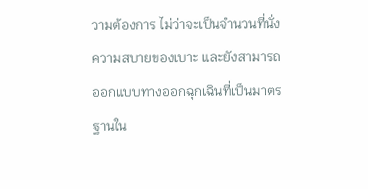วามต้องการ ไม่ว่าจะเป็นจำนวนที่นั่ง ความสบายของเบาะ และยังสามารถออกแบบทางออกฉุกเฉินที่เป็นมาตรฐานใน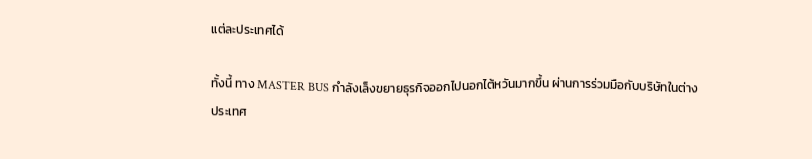แต่ละประเทศได้

ทั้งนี้ ทาง MASTER BUS กำลังเล็งขยายธุรกิจออกไปนอกไต้หวันมากขึ้น ผ่านการร่วมมือกับบริษัทในต่างประเทศ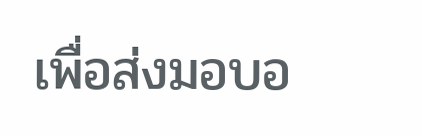เพื่อส่งมอบอ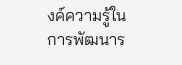งค์ความรู้ในการพัฒนาร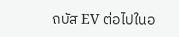ถบัส EV ต่อไปในอ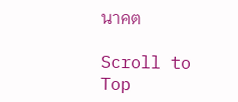นาคต

Scroll to Top